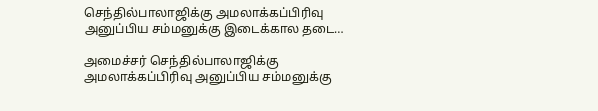செந்தில்பாலாஜிக்கு அமலாக்கப்பிரிவு அனுப்பிய சம்மனுக்கு இடைக்கால தடை…

அமைச்சர் செந்தில்பாலாஜிக்கு அமலாக்கப்பிரிவு அனுப்பிய சம்மனுக்கு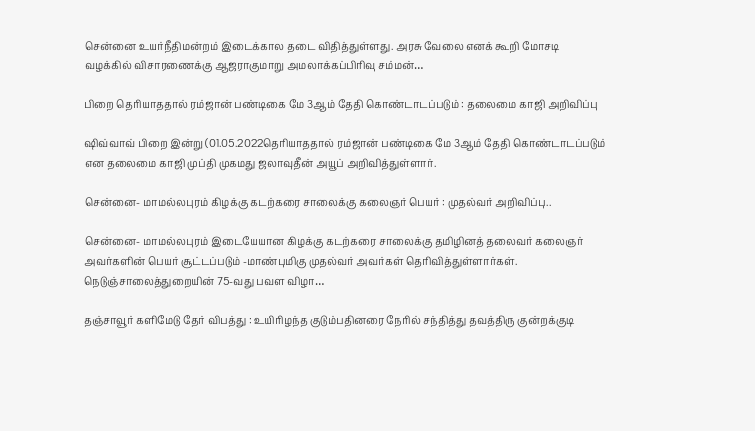சென்னை உயர்நீதிமன்றம் இடைக்கால தடை விதித்துள்ளது. அரசு வேலை எனக் கூறி மோசடி வழக்கில் விசாரணைக்கு ஆஜராகுமாறு அமலாக்கப்பிரிவு சம்மன்…

பிறை தெரியாததால் ரம்ஜான் பண்டிகை மே 3ஆம் தேதி கொண்டாடப்படும் : தலைமை காஜி அறிவிப்பு

ஷிவ்வாவ் பிறை இன்று (01.05.2022தெரியாததால் ரம்ஜான் பண்டிகை மே 3ஆம் தேதி கொண்டாடப்படும் என தலைமை காஜி முப்தி முகமது ஜலாவுதீன் அயூப் அறிவித்துள்ளார்.

சென்னை- மாமல்லபுரம் கிழக்கு கடற்கரை சாலைக்கு கலைஞர் பெயர் : முதல்வர் அறிவிப்பு..

சென்னை- மாமல்லபுரம் இடையேயான கிழக்கு கடற்கரை சாலைக்கு தமிழினத் தலைவர் கலைஞர் அவர்களின் பெயர் சூட்டப்படும் -மாண்புமிகு முதல்வர் அவர்கள் தெரிவித்துள்ளார்கள். நெடுஞ்சாலைத்துறையின் 75-வது பவள விழா…

தஞ்சாவூர் களிமேடு தேர் விபத்து : உயிரிழந்த குடும்பதினரை நேரில் சந்தித்து தவத்திரு குன்றக்குடி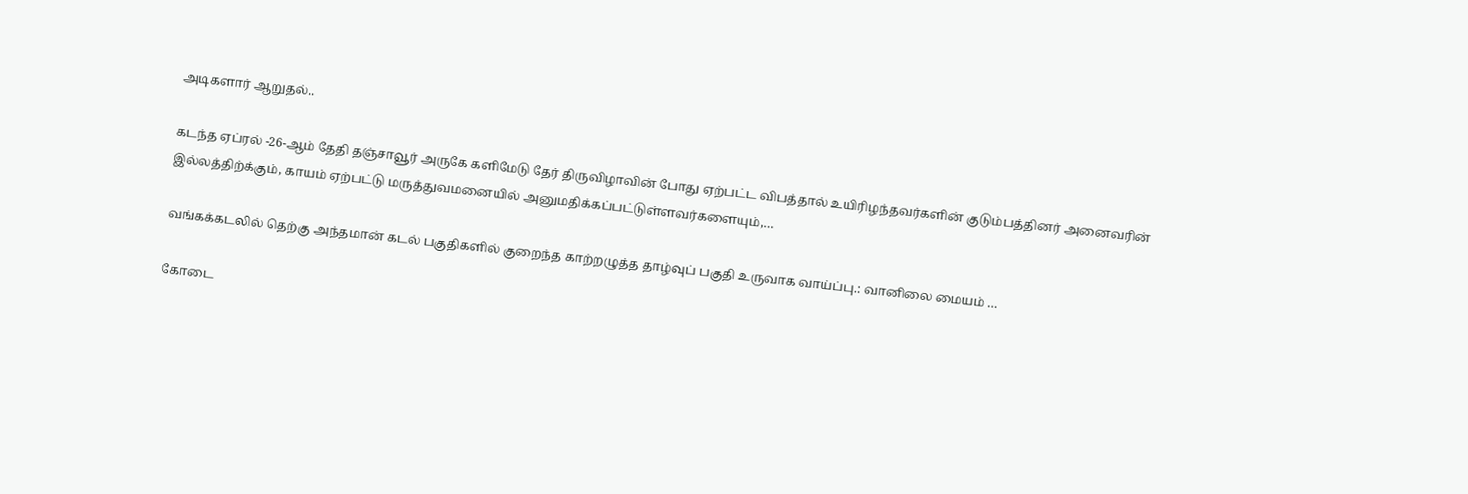அடிகளார் ஆறுதல்..

கடந்த ஏப்ரல் -26-ஆம் தேதி தஞ்சாவூர் அருகே களிமேடு தேர் திருவிழாவின் போது ஏற்பட்ட விபத்தால் உயிரிழந்தவர்களின் குடும்பத்தினர் அனைவரின் இல்லத்திற்க்கும், காயம் ஏற்பட்டு மருத்துவமனையில் அனுமதிக்கப்பட்டுள்ளவர்களையும்,…

வங்கக்கடலில் தெற்கு அந்தமான் கடல் பகுதிகளில் குறைந்த காற்றழுத்த தாழ்வுப் பகுதி உருவாக வாய்ப்பு.: வானிலை மையம் …

கோடை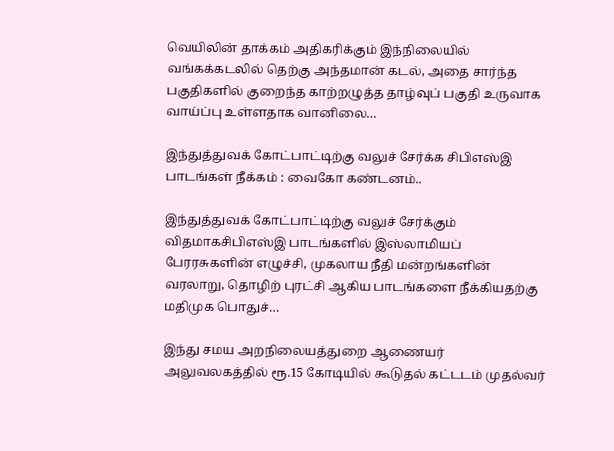வெயிலின் தாக்கம் அதிகரிக்கும் இந்நிலையில் வங்கக்கடலில் தெற்கு அந்தமான் கடல், அதை சார்ந்த பகுதிகளில் குறைந்த காற்றழுத்த தாழ்வுப் பகுதி உருவாக வாய்ப்பு உள்ளதாக வானிலை…

இந்துத்துவக் கோட்பாட்டிற்கு வலுச் சேர்க்க சிபிஎஸ்இ பாடங்கள் நீக்கம் : வைகோ கண்டனம்..

இந்துத்துவக் கோட்பாட்டிற்கு வலுச் சேர்க்கும் விதமாகசிபிஎஸ்இ பாடங்களில் இஸ்லாமியப் பேரரசுகளின் எழுச்சி, முகலாய நீதி மன்றங்களின் வரலாறு, தொழிற் புரட்சி ஆகிய பாடங்களை நீக்கியதற்கு மதிமுக பொதுச்…

இந்து சமய அறநிலையத்துறை ஆணையர் அலுவலகத்தில் ரூ.15 கோடியில் கூடுதல் கட்டடம் முதல்வர்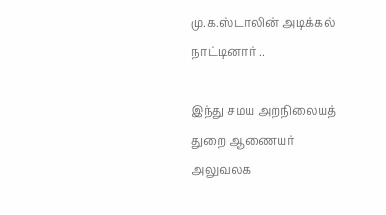மு.க.ஸ்டாலின் அடிக்கல் நாட்டினார் ..

இந்து சமய அறநிலையத் துறை ஆணையர் அலுவலக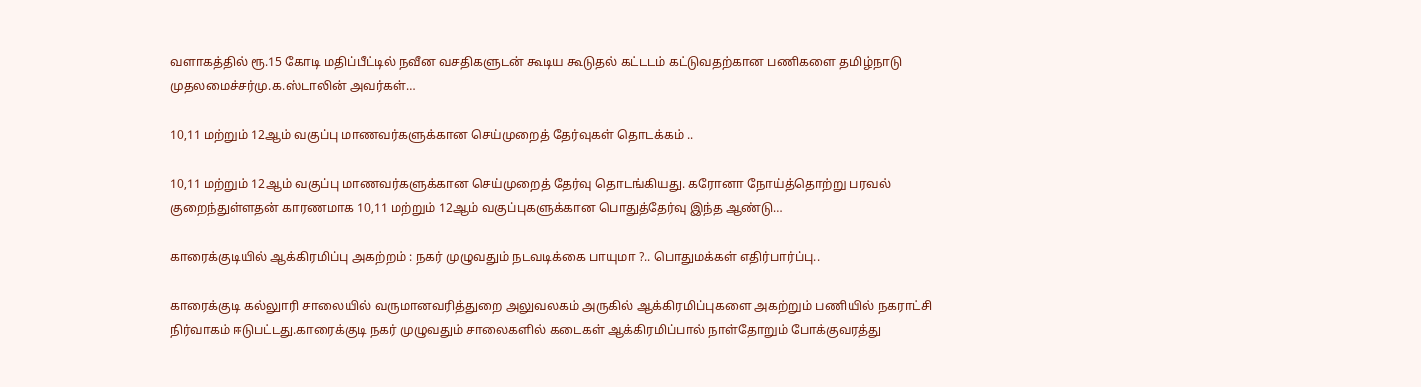வளாகத்தில் ரூ.15 கோடி மதிப்பீட்டில் நவீன வசதிகளுடன் கூடிய கூடுதல் கட்டடம் கட்டுவதற்கான பணிகளை தமிழ்நாடு முதலமைச்சர்மு.க.ஸ்டாலின் அவர்கள்…

10,11 மற்றும் 12ஆம் வகுப்பு மாணவர்களுக்கான செய்முறைத் தேர்வுகள் தொடக்கம் ..

10,11 மற்றும் 12ஆம் வகுப்பு மாணவர்களுக்கான செய்முறைத் தேர்வு தொடங்கியது. கரோனா நோய்த்தொற்று பரவல் குறைந்துள்ளதன் காரணமாக 10,11 மற்றும் 12ஆம் வகுப்புகளுக்கான பொதுத்தேர்வு இந்த ஆண்டு…

காரைக்குடியில் ஆக்கிரமிப்பு அகற்றம் : நகர் முழுவதும் நடவடிக்கை பாயுமா ?.. பொதுமக்கள் எதிர்பார்ப்பு..

காரைக்குடி கல்லுாரி சாலையில் வருமானவரித்துறை அலுவலகம் அருகில் ஆக்கிரமிப்புகளை அகற்றும் பணியில் நகராட்சி நிர்வாகம் ஈடுபட்டது.காரைக்குடி நகர் முழுவதும் சாலைகளில் கடைகள் ஆக்கிரமிப்பால் நாள்தோறும் போக்குவரத்து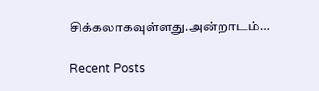சிக்கலாகவுள்ளது.அன்றாடம்…

Recent Posts